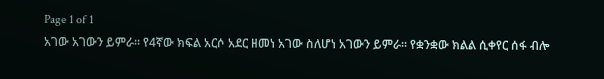Page 1 of 1
አገው አገውን ይምራ። የ4ኛው ክፍል አርሶ አደር ዘመነ አገው ስለሆነ አገውን ይምራ። የቋንቋው ክልል ሲቀየር ሰፋ ብሎ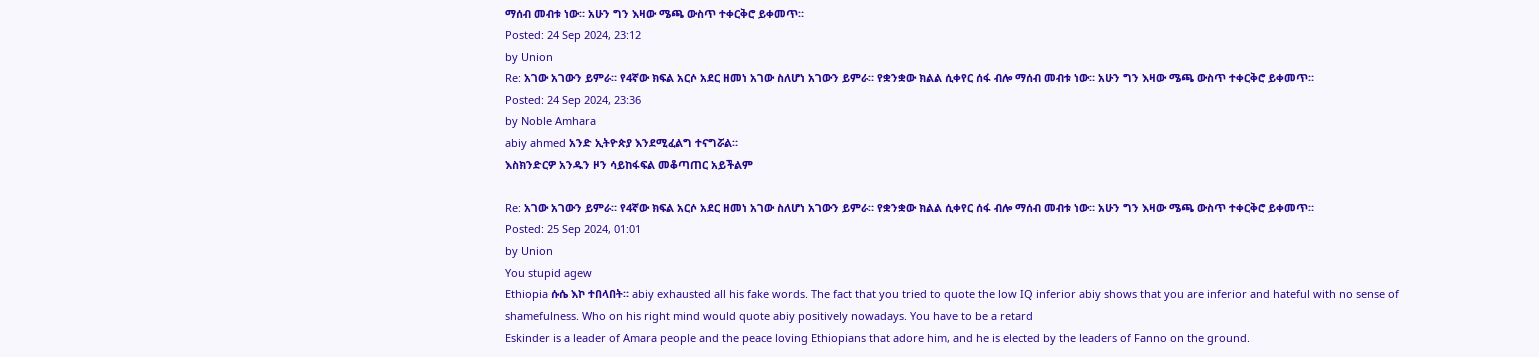ማሰብ መብቱ ነው። አሁን ግን እዛው ሜጫ ውስጥ ተቀርቅሮ ይቀመጥ።
Posted: 24 Sep 2024, 23:12
by Union
Re: አገው አገውን ይምራ። የ4ኛው ክፍል አርሶ አደር ዘመነ አገው ስለሆነ አገውን ይምራ። የቋንቋው ክልል ሲቀየር ሰፋ ብሎ ማሰብ መብቱ ነው። አሁን ግን እዛው ሜጫ ውስጥ ተቀርቅሮ ይቀመጥ።
Posted: 24 Sep 2024, 23:36
by Noble Amhara
abiy ahmed አንድ ኢትዮጵያ እንደሚፈልግ ተናግሯል።
እስክንድርዎ አንዱን ዞን ሳይከፋፍል መቆጣጠር አይችልም

Re: አገው አገውን ይምራ። የ4ኛው ክፍል አርሶ አደር ዘመነ አገው ስለሆነ አገውን ይምራ። የቋንቋው ክልል ሲቀየር ሰፋ ብሎ ማሰብ መብቱ ነው። አሁን ግን እዛው ሜጫ ውስጥ ተቀርቅሮ ይቀመጥ።
Posted: 25 Sep 2024, 01:01
by Union
You stupid agew
Ethiopia ሱሴ እኮ ተበላበት። abiy exhausted all his fake words. The fact that you tried to quote the low IQ inferior abiy shows that you are inferior and hateful with no sense of shamefulness. Who on his right mind would quote abiy positively nowadays. You have to be a retard
Eskinder is a leader of Amara people and the peace loving Ethiopians that adore him, and he is elected by the leaders of Fanno on the ground.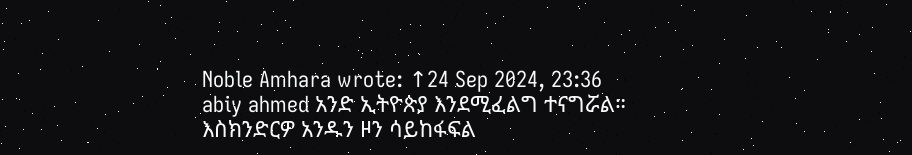Noble Amhara wrote: ↑24 Sep 2024, 23:36
abiy ahmed አንድ ኢትዮጵያ እንደሚፈልግ ተናግሯል።
እስክንድርዎ አንዱን ዞን ሳይከፋፍል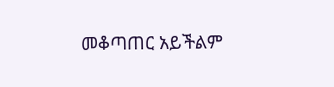መቆጣጠር አይችልም